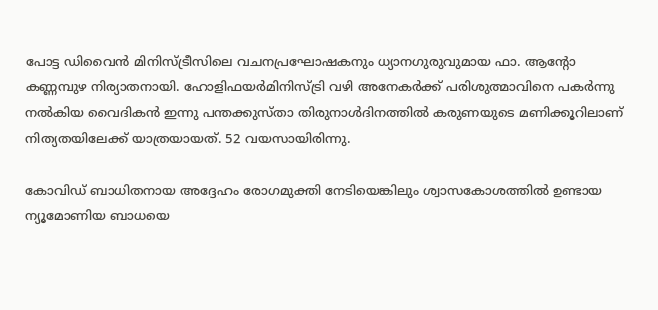പോട്ട ഡിവൈൻ മിനിസ്ട്രീസിലെ വചനപ്രഘോഷകനും ധ്യാനഗുരുവുമായ ഫാ. ആന്റോ കണ്ണമ്പുഴ നിര്യാതനായി. ഹോളിഫയര്‍മിനിസ്ട്രി വഴി അനേകർക്ക് പരിശുത്മാവിനെ പകര്‍ന്നു നല്‍കിയ വൈദികൻ ഇന്നു പന്തക്കുസ്താ തിരുനാള്‍ദിനത്തിൽ കരുണയുടെ മണിക്കൂറിലാണ് നിത്യതയിലേക്ക് യാത്രയായത്. 52 വയസായിരിന്നു.

കോവിഡ് ബാധിതനായ അദ്ദേഹം രോഗമുക്തി നേടിയെങ്കിലും ശ്വാസകോശത്തിൽ ഉണ്ടായ ന്യൂമോണിയ ബാധയെ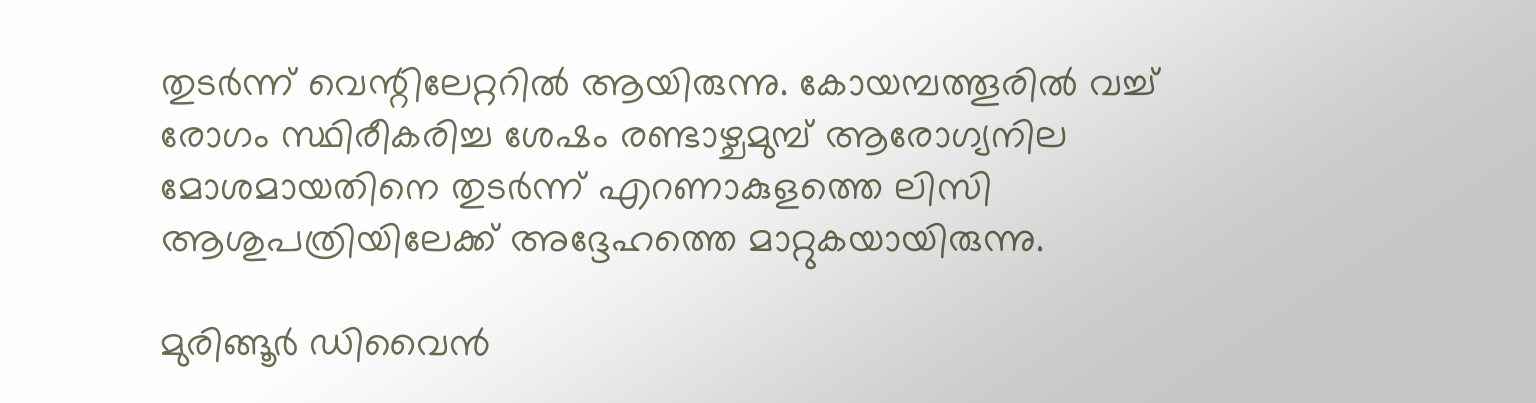തുടർന്ന് വെന്റിലേറ്ററിൽ ആയിരുന്നു. കോയമ്പത്തൂരിൽ വച്ച് രോഗം സ്ഥിരീകരിച്ച ശേഷം രണ്ടാഴ്ചമുമ്പ് ആരോഗ്യനില മോശമായതിനെ തുടർന്ന് എറണാകുളത്തെ ലിസി ആശുപത്രിയിലേക്ക് അദ്ദേഹത്തെ മാറ്റുകയായിരുന്നു.

മുരിങ്ങൂർ ഡിവൈൻ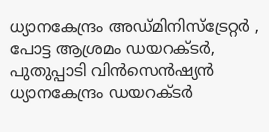ധ്യാനകേന്ദ്രം അഡ്മിനിസ്ട്രേറ്റർ , പോട്ട ആശ്രമം ഡയറക്ടർ, പുതുപ്പാടി വിൻസെൻഷ്യൻ ധ്യാനകേന്ദ്രം ഡയറക്ടർ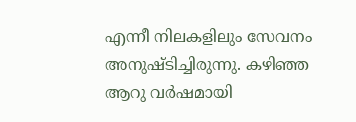എന്നീ നിലകളിലും സേവനം അനുഷ്ടിച്ചിരുന്നു. കഴിഞ്ഞ ആറു വർഷമായി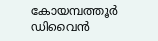കോയമ്പത്തൂർ ഡിവൈൻ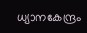ധ്യാനകേന്ദ്രം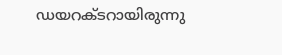ഡയറക്ടറായിരുന്നു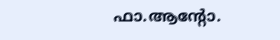ഫാ.ആൻ്റോ.